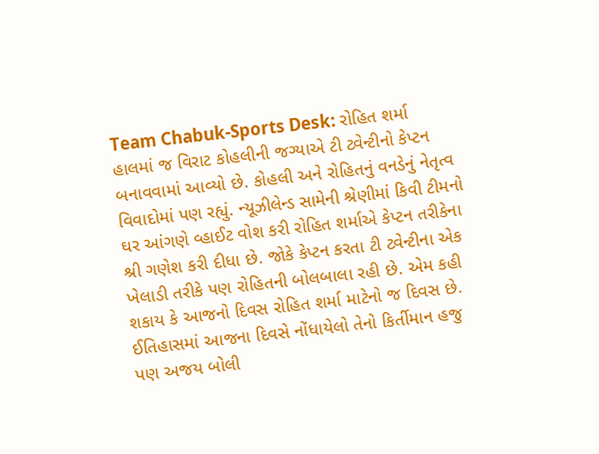Team Chabuk-Sports Desk: રોહિત શર્મા હાલમાં જ વિરાટ કોહલીની જગ્યાએ ટી ટ્વેન્ટીનો કેપ્ટન બનાવવામાં આવ્યો છે. કોહલી અને રોહિતનું વનડેનું નેતૃત્વ વિવાદોમાં પણ રહ્યું. ન્યૂઝીલેન્ડ સામેની શ્રેણીમાં કિવી ટીમનો ઘર આંગણે વ્હાઈટ વોશ કરી રોહિત શર્માએ કેપ્ટન તરીકેના શ્રી ગણેશ કરી દીધા છે. જોકે કેપ્ટન કરતા ટી ટ્વેન્ટીના એક ખેલાડી તરીકે પણ રોહિતની બોલબાલા રહી છે. એમ કહી શકાય કે આજનો દિવસ રોહિત શર્મા માટેનો જ દિવસ છે. ઈતિહાસમાં આજના દિવસે નોંધાયેલો તેનો કિર્તીમાન હજુ પણ અજય બોલી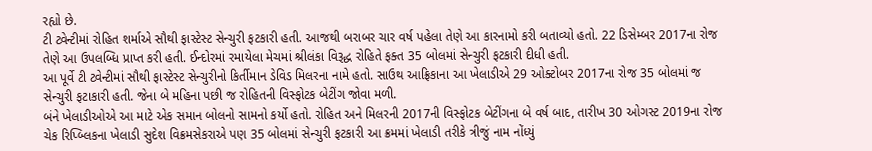રહ્યો છે.
ટી ટ્વેન્ટીમાં રોહિત શર્માએ સૌથી ફાસ્ટેસ્ટ સેન્ચુરી ફટકારી હતી. આજથી બરાબર ચાર વર્ષ પહેલા તેણે આ કારનામો કરી બતાવ્યો હતો. 22 ડિસેમ્બર 2017ના રોજ તેણે આ ઉપલબ્ધિ પ્રાપ્ત કરી હતી. ઈન્દોરમાં રમાયેલા મેચમાં શ્રીલંકા વિરૂદ્ધ રોહિતે ફક્ત 35 બોલમાં સેન્ચુરી ફટકારી દીધી હતી.
આ પૂર્વે ટી ટ્વેન્ટીમાં સૌથી ફાસ્ટેસ્ટ સેન્ચુરીનો કિર્તીમાન ડેવિડ મિલરના નામે હતો. સાઉથ આફ્રિકાના આ ખેલાડીએ 29 ઓક્ટોબર 2017ના રોજ 35 બોલમાં જ સેન્ચુરી ફટાકારી હતી. જેના બે મહિના પછી જ રોહિતની વિસ્ફોટક બેટીંગ જોવા મળી.
બંને ખેલાડીઓએ આ માટે એક સમાન બોલનો સામનો કર્યો હતો. રોહિત અને મિલરની 2017ની વિસ્ફોટક બેટીંગના બે વર્ષ બાદ, તારીખ 30 ઓગસ્ટ 2019ના રોજ ચેક રિપ્બ્લિકના ખેલાડી સુદેશ વિક્રમસેકરાએ પણ 35 બોલમાં સેન્ચુરી ફટકારી આ ક્રમમાં ખેલાડી તરીકે ત્રીજું નામ નોંધ્યું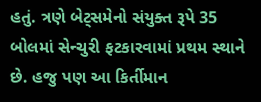હતું. ત્રણે બેટ્સમેનો સંયુક્ત રૂપે 35 બોલમાં સેન્ચુરી ફટકારવામાં પ્રથમ સ્થાને છે. હજુ પણ આ કિર્તીમાન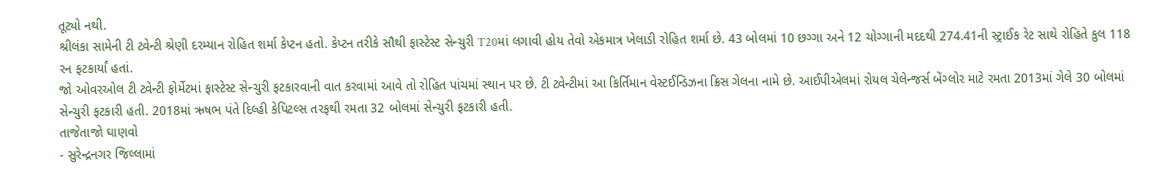તૂટ્યો નથી.
શ્રીલંકા સામેની ટી ટ્વેન્ટી શ્રેણી દરમ્યાન રોહિત શર્મા કેપ્ટન હતો. કેપ્ટન તરીકે સૌથી ફાસ્ટેસ્ટ સેન્ચુરી T20માં લગાવી હોય તેવો એકમાત્ર ખેલાડી રોહિત શર્મા છે. 43 બોલમાં 10 છગ્ગા અને 12 ચોગ્ગાની મદદથી 274.41ની સ્ટ્રાઈક રેટ સાથે રોહિતે કુલ 118 રન ફટકાર્યાં હતાં.
જો ઓવરઓલ ટી ટ્વેન્ટી ફોર્મેટમાં ફાસ્ટેસ્ટ સેન્ચુરી ફટકારવાની વાત કરવામાં આવે તો રોહિત પાંચમાં સ્થાન પર છે. ટી ટ્વેન્ટીમાં આ કિર્તિમાન વેસ્ટઈન્ડિઝના ક્રિસ ગેલના નામે છે. આઈપીએલમાં રોયલ ચેલેન્જર્સ બેંગ્લોર માટે રમતા 2013માં ગેલે 30 બોલમાં સેન્ચુરી ફટકારી હતી. 2018માં ઋષભ પંતે દિલ્હી કેપિટલ્સ તરફથી રમતા 32 બોલમાં સેન્ચુરી ફટકારી હતી.
તાજેતાજો ઘાણવો
- સુરેન્દ્રનગર જિલ્લામાં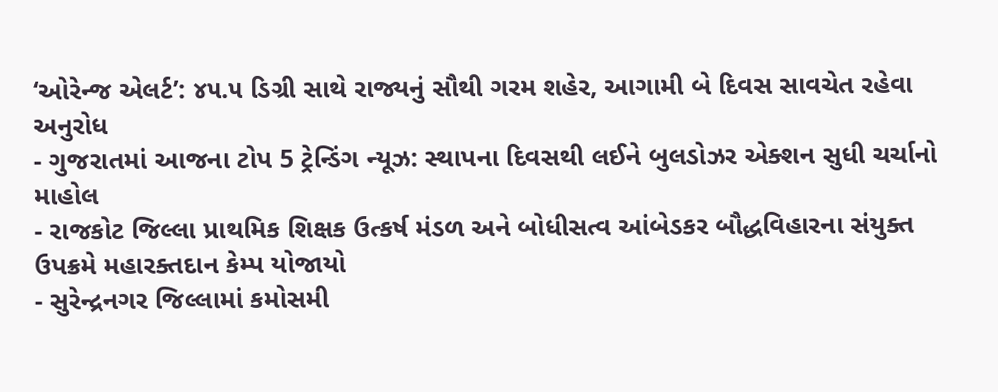‘ઓરેન્જ એલર્ટ’: ૪૫.૫ ડિગ્રી સાથે રાજ્યનું સૌથી ગરમ શહેર, આગામી બે દિવસ સાવચેત રહેવા અનુરોધ
- ગુજરાતમાં આજના ટોપ 5 ટ્રેન્ડિંગ ન્યૂઝ: સ્થાપના દિવસથી લઈને બુલડોઝર એક્શન સુધી ચર્ચાનો માહોલ
- રાજકોટ જિલ્લા પ્રાથમિક શિક્ષક ઉત્કર્ષ મંડળ અને બોધીસત્વ આંબેડકર બૌદ્ધવિહારના સંયુક્ત ઉપક્રમે મહારક્તદાન કેમ્પ યોજાયો
- સુરેન્દ્રનગર જિલ્લામાં કમોસમી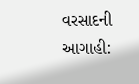વરસાદની આગાહી: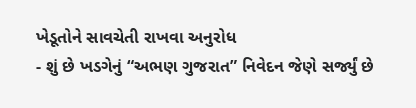ખેડૂતોને સાવચેતી રાખવા અનુરોધ
- શું છે ખડગેનું “અભણ ગુજરાત” નિવેદન જેણે સર્જ્યું છે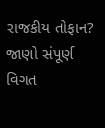રાજકીય તોફાન? જાણો સંપૂર્ણ વિગત